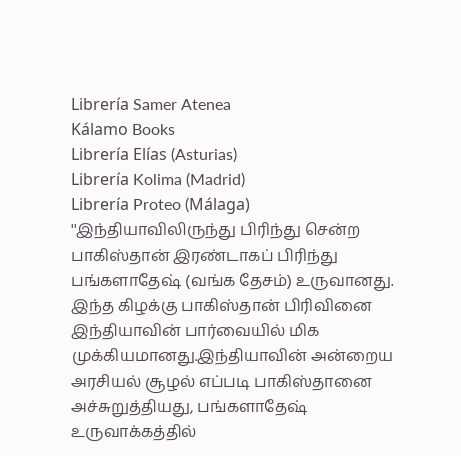Librería Samer Atenea
Kálamo Books
Librería Elías (Asturias)
Librería Kolima (Madrid)
Librería Proteo (Málaga)
''இந்தியாவிலிருந்து பிரிந்து சென்ற பாகிஸ்தான் இரண்டாகப் பிரிந்து பங்களாதேஷ் (வங்க தேசம்) உருவானது. இந்த கிழக்கு பாகிஸ்தான் பிரிவினை இந்தியாவின் பார்வையில் மிக முக்கியமானது.இந்தியாவின் அன்றைய அரசியல் சூழல் எப்படி பாகிஸ்தானை அச்சுறுத்தியது, பங்களாதேஷ் உருவாக்கத்தில்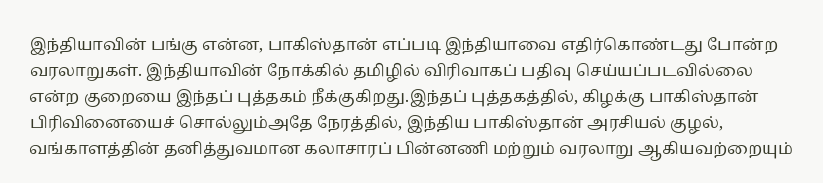இந்தியாவின் பங்கு என்ன, பாகிஸ்தான் எப்படி இந்தியாவை எதிர்கொண்டது போன்ற வரலாறுகள். இந்தியாவின் நோக்கில் தமிழில் விரிவாகப் பதிவு செய்யப்படவில்லை என்ற குறையை இந்தப் புத்தகம் நீக்குகிறது.இந்தப் புத்தகத்தில், கிழக்கு பாகிஸ்தான் பிரிவினையைச் சொல்லும்அதே நேரத்தில், இந்திய பாகிஸ்தான் அரசியல் குழல், வங்காளத்தின் தனித்துவமான கலாசாரப் பின்னணி மற்றும் வரலாறு ஆகியவற்றையும்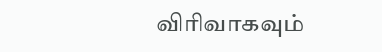விரிவாகவும்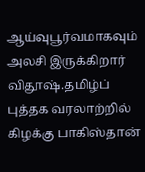ஆய்வுபூர்வமாகவும் அலசி இருக்கிறார் விதூஷ்.தமிழ்ப் புத்தக வரலாற்றில் கிழக்கு பாகிஸ்தான்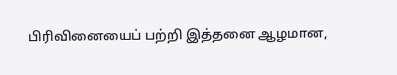பிரிவினையைப் பற்றி இத்தனை ஆழமான,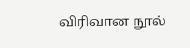விரிவான நூல்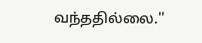வந்ததில்லை.''